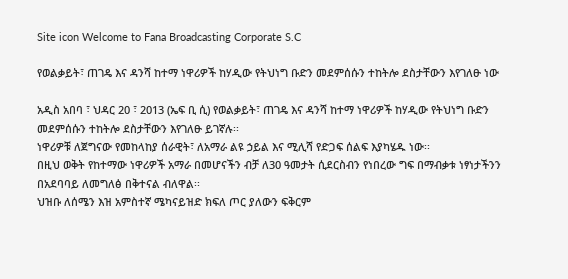Site icon Welcome to Fana Broadcasting Corporate S.C

የወልቃይት፣ ጠገዴ እና ዳንሻ ከተማ ነዋሪዎች ከሃዲው የትህነግ ቡድን መደምሰሱን ተከትሎ ደስታቸውን እየገለፁ ነው

አዲስ አበባ ፣ ህዳር 20 ፣ 2013 (ኤፍ ቢ ሲ) የወልቃይት፣ ጠገዴ እና ዳንሻ ከተማ ነዋሪዎች ከሃዲው የትህነግ ቡድን መደምሰሱን ተከትሎ ደስታቸውን እየገለፁ ይገኛሉ፡፡
ነዋሪዎቹ ለጀግናው የመከላከያ ሰራዊት፣ ለአማራ ልዩ ኃይል እና ሚሊሻ የድጋፍ ሰልፍ እያካሄዱ ነው፡፡
በዚህ ወቅት የከተማው ነዋሪዎች አማራ በመሆናችን ብቻ ለ30 ዓመታት ሲደርስብን የነበረው ግፍ በማብቃቱ ነፃነታችንን በአደባባይ ለመግለፅ በቅተናል ብለዋል፡፡
ህዝቡ ለሰሜን እዝ አምስተኛ ሜካናይዝድ ክፍለ ጦር ያለውን ፍቅርም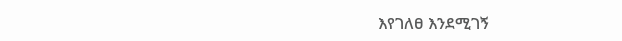እየገለፀ እንደሚገኝ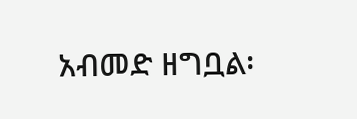አብመድ ዘግቧል፡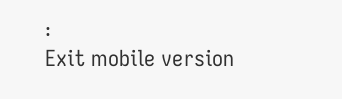፡
Exit mobile version